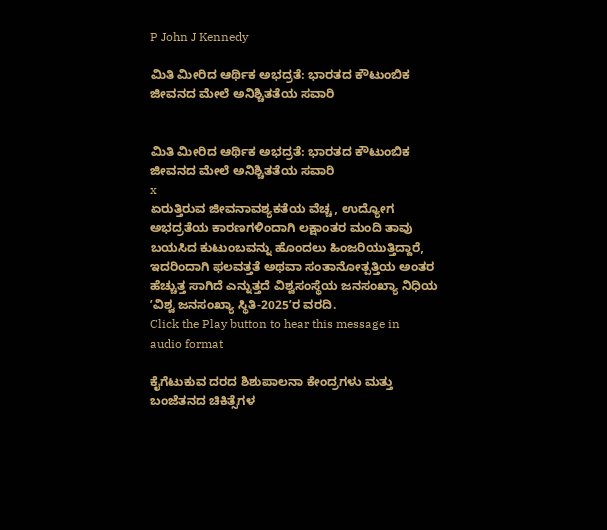P John J Kennedy

ಮಿತಿ ಮೀರಿದ ಆರ್ಥಿಕ ಅಭದ್ರತೆ: ಭಾರತದ ಕೌಟುಂಬಿಕ ಜೀವನದ ಮೇಲೆ ಅನಿಶ್ಚಿತತೆಯ ಸವಾರಿ


ಮಿತಿ ಮೀರಿದ ಆರ್ಥಿಕ ಅಭದ್ರತೆ: ಭಾರತದ ಕೌಟುಂಬಿಕ ಜೀವನದ ಮೇಲೆ ಅನಿಶ್ಚಿತತೆಯ ಸವಾರಿ
x
ಏರುತ್ತಿರುವ ಜೀವನಾವಶ್ಯಕತೆಯ ವೆಚ್ಚ, ಉದ್ಯೋಗ ಅಭದ್ರತೆಯ ಕಾರಣಗಳಿಂದಾಗಿ ಲಕ್ಷಾಂತರ ಮಂದಿ ತಾವು ಬಯಸಿದ ಕುಟುಂಬವನ್ನು ಹೊಂದಲು ಹಿಂಜರಿಯುತ್ತಿದ್ದಾರೆ, ಇದರಿಂದಾಗಿ ಫಲವತ್ತತೆ ಅಥವಾ ಸಂತಾನೋತ್ಪತ್ತಿಯ ಅಂತರ ಹೆಚ್ಚುತ್ತ ಸಾಗಿದೆ ಎನ್ನುತ್ತದೆ ವಿಶ್ವಸಂಸ್ಥೆಯ ಜನಸಂಖ್ಯಾ ನಿಧಿಯ ʼವಿಶ್ವ ಜನಸಂಖ್ಯಾ ಸ್ಥಿತಿ-2025ʼರ ವರದಿ.
Click the Play button to hear this message in audio format

ಕೈಗೆಟುಕುವ ದರದ ಶಿಶುಪಾಲನಾ ಕೇಂದ್ರಗಳು ಮತ್ತು ಬಂಜೆತನದ ಚಿಕಿತ್ಸೆಗಳ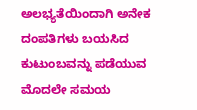ಅಲಭ್ಯತೆಯಿಂದಾಗಿ ಅನೇಕ ದಂಪತಿಗಳು ಬಯಸಿದ ಕುಟುಂಬವನ್ನು ಪಡೆಯುವ ಮೊದಲೇ ಸಮಯ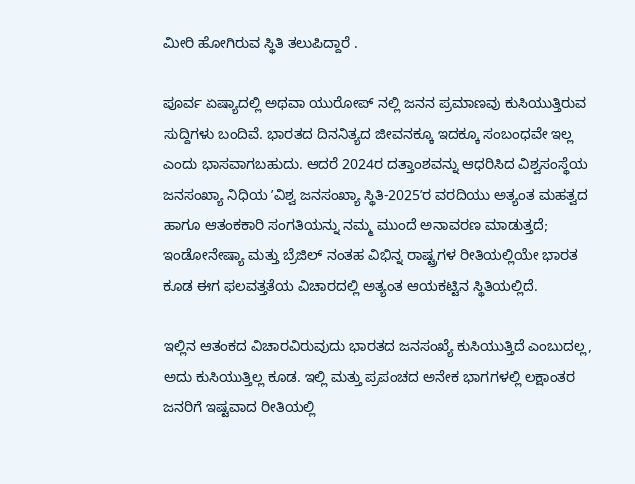ಮೀರಿ ಹೋಗಿರುವ ಸ್ಥಿತಿ ತಲುಪಿದ್ದಾರೆ .

ಪೂರ್ವ ಏಷ್ಯಾದಲ್ಲಿ ಅಥವಾ ಯುರೋಪ್ ನಲ್ಲಿ ಜನನ ಪ್ರಮಾಣವು ಕುಸಿಯುತ್ತಿರುವ ಸುದ್ದಿಗಳು ಬಂದಿವೆ. ಭಾರತದ ದಿನನಿತ್ಯದ ಜೀವನಕ್ಕೂ ಇದಕ್ಕೂ ಸಂಬಂಧವೇ ಇಲ್ಲ ಎಂದು ಭಾಸವಾಗಬಹುದು. ಆದರೆ 2024ರ ದತ್ತಾಂಶವನ್ನು ಆಧರಿಸಿದ ವಿಶ್ವಸಂಸ್ಥೆಯ ಜನಸಂಖ್ಯಾ ನಿಧಿಯ ʼವಿಶ್ವ ಜನಸಂಖ್ಯಾ ಸ್ಥಿತಿ-2025ʼರ ವರದಿಯು ಅತ್ಯಂತ ಮಹತ್ವದ ಹಾಗೂ ಆತಂಕಕಾರಿ ಸಂಗತಿಯನ್ನು ನಮ್ಮ ಮುಂದೆ ಅನಾವರಣ ಮಾಡುತ್ತದೆ; ಇಂಡೋನೇಷ್ಯಾ ಮತ್ತು ಬ್ರೆಜಿಲ್ ನಂತಹ ವಿಭಿನ್ನ ರಾಷ್ಟ್ರಗಳ ರೀತಿಯಲ್ಲಿಯೇ ಭಾರತ ಕೂಡ ಈಗ ಫಲವತ್ತತೆಯ ವಿಚಾರದಲ್ಲಿ ಅತ್ಯಂತ ಆಯಕಟ್ಟಿನ ಸ್ಥಿತಿಯಲ್ಲಿದೆ.

ಇಲ್ಲಿನ ಆತಂಕದ ವಿಚಾರವಿರುವುದು ಭಾರತದ ಜನಸಂಖ್ಯೆ ಕುಸಿಯುತ್ತಿದೆ ಎಂಬುದಲ್ಲ, ಅದು ಕುಸಿಯುತ್ತಿಲ್ಲ ಕೂಡ. ಇಲ್ಲಿ ಮತ್ತು ಪ್ರಪಂಚದ ಅನೇಕ ಭಾಗಗಳಲ್ಲಿ ಲಕ್ಷಾಂತರ ಜನರಿಗೆ ಇಷ್ಟವಾದ ರೀತಿಯಲ್ಲಿ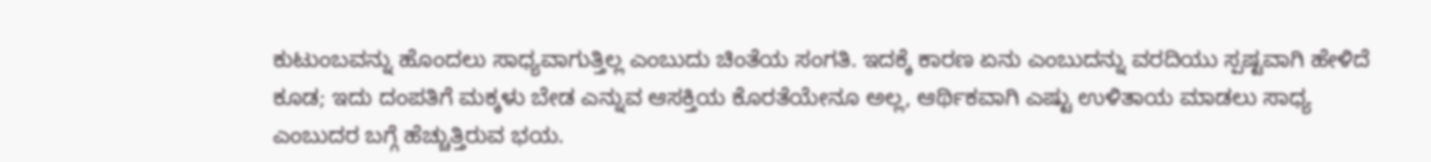ಕುಟುಂಬವನ್ನು ಹೊಂದಲು ಸಾಧ್ಯವಾಗುತ್ತಿಲ್ಲ ಎಂಬುದು ಚಿಂತೆಯ ಸಂಗತಿ. ಇದಕ್ಕೆ ಕಾರಣ ಏನು ಎಂಬುದನ್ನು ವರದಿಯು ಸ್ಪಷ್ಟವಾಗಿ ಹೇಳಿದೆ ಕೂಡ; ಇದು ದಂಪತಿಗೆ ಮಕ್ಕಳು ಬೇಡ ಎನ್ನುವ ಆಸಕ್ತಿಯ ಕೊರತೆಯೇನೂ ಅಲ್ಲ, ಆರ್ಥಿಕವಾಗಿ ಎಷ್ಟು ಉಳಿತಾಯ ಮಾಡಲು ಸಾಧ್ಯ ಎಂಬುದರ ಬಗ್ಗೆ ಹೆಚ್ಚುತ್ತಿರುವ ಭಯ.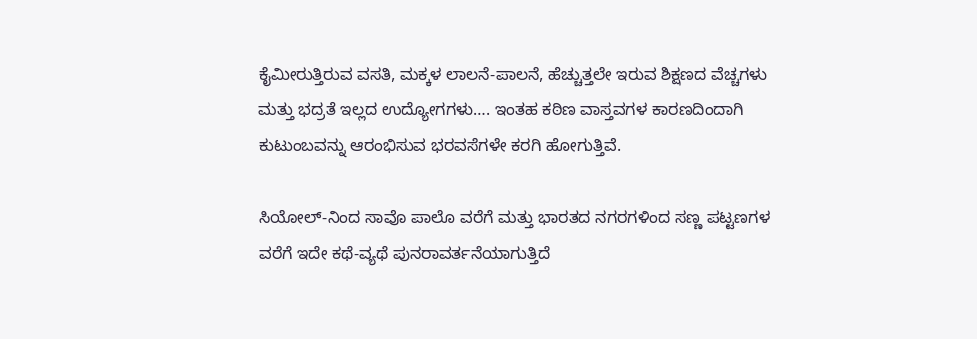ಕೈಮೀರುತ್ತಿರುವ ವಸತಿ, ಮಕ್ಕಳ ಲಾಲನೆ-ಪಾಲನೆ, ಹೆಚ್ಚುತ್ತಲೇ ಇರುವ ಶಿಕ್ಷಣದ ವೆಚ್ಚಗಳು ಮತ್ತು ಭದ್ರತೆ ಇಲ್ಲದ ಉದ್ಯೋಗಗಳು…. ಇಂತಹ ಕಠಿಣ ವಾಸ್ತವಗಳ ಕಾರಣದಿಂದಾಗಿ ಕುಟುಂಬವನ್ನು ಆರಂಭಿಸುವ ಭರವಸೆಗಳೇ ಕರಗಿ ಹೋಗುತ್ತಿವೆ.

ಸಿಯೋಲ್-ನಿಂದ ಸಾವೊ ಪಾಲೊ ವರೆಗೆ ಮತ್ತು ಭಾರತದ ನಗರಗಳಿಂದ ಸಣ್ಣ ಪಟ್ಟಣಗಳ ವರೆಗೆ ಇದೇ ಕಥೆ-ವ್ಯಥೆ ಪುನರಾವರ್ತನೆಯಾಗುತ್ತಿದೆ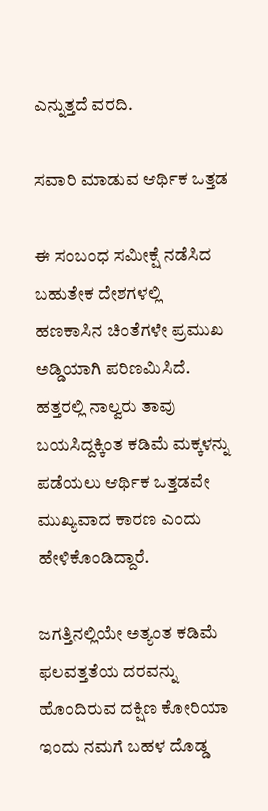ಎನ್ನುತ್ತದೆ ವರದಿ.

ಸವಾರಿ ಮಾಡುವ ಆರ್ಥಿಕ ಒತ್ತಡ

ಈ ಸಂಬಂಧ ಸಮೀಕ್ಷೆ ನಡೆಸಿದ ಬಹುತೇಕ ದೇಶಗಳಲ್ಲಿ ಹಣಕಾಸಿನ ಚಿಂತೆಗಳೇ ಪ್ರಮುಖ ಅಡ್ಡಿಯಾಗಿ ಪರಿಣಮಿಸಿದೆ. ಹತ್ತರಲ್ಲಿ ನಾಲ್ವರು ತಾವು ಬಯಸಿದ್ದಕ್ಕಿಂತ ಕಡಿಮೆ ಮಕ್ಕಳನ್ನು ಪಡೆಯಲು ಆರ್ಥಿಕ ಒತ್ತಡವೇ ಮುಖ್ಯವಾದ ಕಾರಣ ಎಂದು ಹೇಳಿಕೊಂಡಿದ್ದಾರೆ.

ಜಗತ್ತಿನಲ್ಲಿಯೇ ಅತ್ಯಂತ ಕಡಿಮೆ ಫಲವತ್ತತೆಯ ದರವನ್ನು ಹೊಂದಿರುವ ದಕ್ಷಿಣ ಕೋರಿಯಾ ಇಂದು ನಮಗೆ ಬಹಳ ದೊಡ್ಡ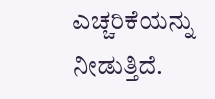ಎಚ್ಚರಿಕೆಯನ್ನು ನೀಡುತ್ತಿದೆ.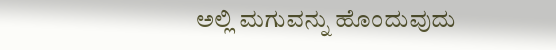ಅಲ್ಲಿ ಮಗುವನ್ನು ಹೊಂದುವುದು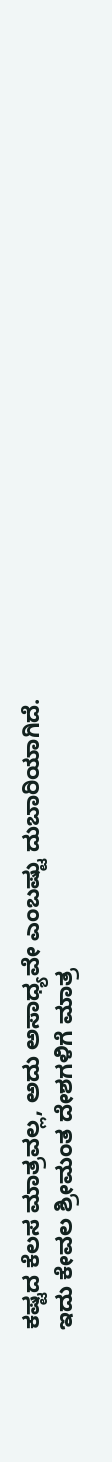ಕಷ್ಟದ ಕೆಲಸ ಮಾತ್ರವಲ್ಲ, ಅದು ಅಸಾಧ್ಯವೇ ಎಂಬಷ್ಟು ದುಬಾರಿಯಾಗಿದೆ. ಇದು ಕೇವಲ ಶ್ರೀಮಂತ ದೇಶಗಳಿಗೆ ಮಾತ್ರ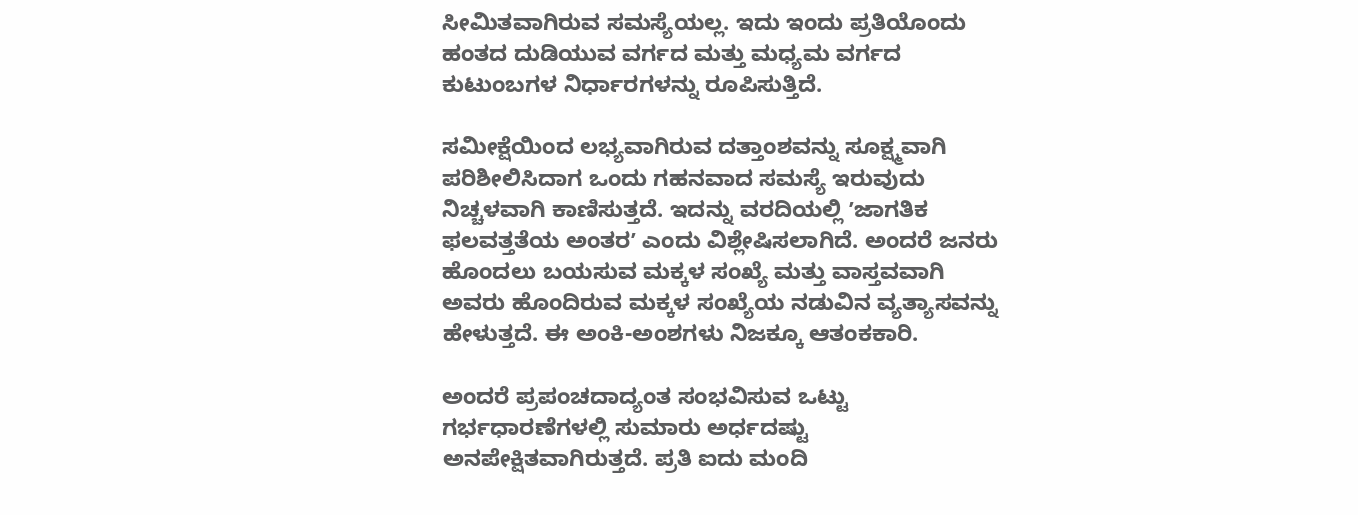ಸೀಮಿತವಾಗಿರುವ ಸಮಸ್ಯೆಯಲ್ಲ. ಇದು ಇಂದು ಪ್ರತಿಯೊಂದು ಹಂತದ ದುಡಿಯುವ ವರ್ಗದ ಮತ್ತು ಮಧ್ಯಮ ವರ್ಗದ ಕುಟುಂಬಗಳ ನಿರ್ಧಾರಗಳನ್ನು ರೂಪಿಸುತ್ತಿದೆ.

ಸಮೀಕ್ಷೆಯಿಂದ ಲಭ್ಯವಾಗಿರುವ ದತ್ತಾಂಶವನ್ನು ಸೂಕ್ಷ್ಮವಾಗಿ ಪರಿಶೀಲಿಸಿದಾಗ ಒಂದು ಗಹನವಾದ ಸಮಸ್ಯೆ ಇರುವುದು ನಿಚ್ಚಳವಾಗಿ ಕಾಣಿಸುತ್ತದೆ. ಇದನ್ನು ವರದಿಯಲ್ಲಿ ʼಜಾಗತಿಕ ಫಲವತ್ತತೆಯ ಅಂತರʼ ಎಂದು ವಿಶ್ಲೇಷಿಸಲಾಗಿದೆ. ಅಂದರೆ ಜನರು ಹೊಂದಲು ಬಯಸುವ ಮಕ್ಕಳ ಸಂಖ್ಯೆ ಮತ್ತು ವಾಸ್ತವವಾಗಿ ಅವರು ಹೊಂದಿರುವ ಮಕ್ಕಳ ಸಂಖ್ಯೆಯ ನಡುವಿನ ವ್ಯತ್ಯಾಸವನ್ನು ಹೇಳುತ್ತದೆ. ಈ ಅಂಕಿ-ಅಂಶಗಳು ನಿಜಕ್ಕೂ ಆತಂಕಕಾರಿ.

ಅಂದರೆ ಪ್ರಪಂಚದಾದ್ಯಂತ ಸಂಭವಿಸುವ ಒಟ್ಟು ಗರ್ಭಧಾರಣೆಗಳಲ್ಲಿ ಸುಮಾರು ಅರ್ಧದಷ್ಟು ಅನಪೇಕ್ಷಿತವಾಗಿರುತ್ತದೆ. ಪ್ರತಿ ಐದು ಮಂದಿ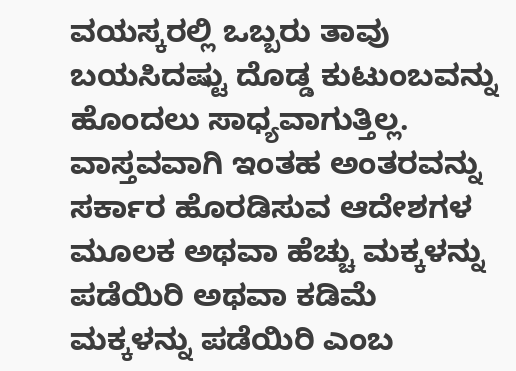ವಯಸ್ಕರಲ್ಲಿ ಒಬ್ಬರು ತಾವು ಬಯಸಿದಷ್ಟು ದೊಡ್ಡ ಕುಟುಂಬವನ್ನು ಹೊಂದಲು ಸಾಧ್ಯವಾಗುತ್ತಿಲ್ಲ. ವಾಸ್ತವವಾಗಿ ಇಂತಹ ಅಂತರವನ್ನು ಸರ್ಕಾರ ಹೊರಡಿಸುವ ಆದೇಶಗಳ ಮೂಲಕ ಅಥವಾ ಹೆಚ್ಚು ಮಕ್ಕಳನ್ನು ಪಡೆಯಿರಿ ಅಥವಾ ಕಡಿಮೆ ಮಕ್ಕಳನ್ನು ಪಡೆಯಿರಿ ಎಂಬ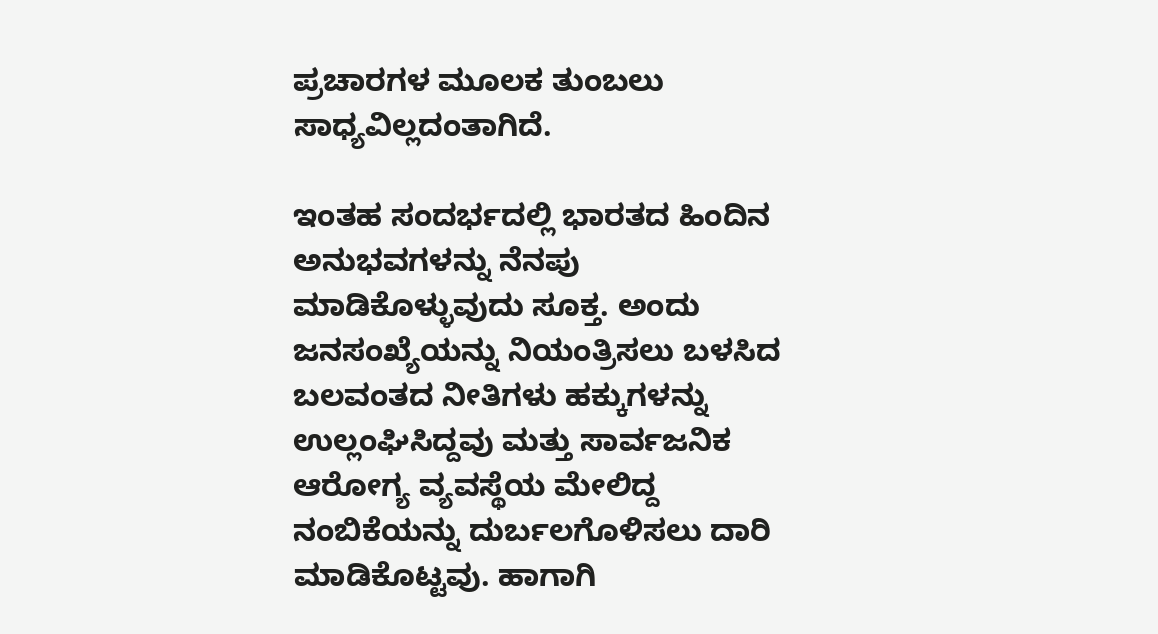ಪ್ರಚಾರಗಳ ಮೂಲಕ ತುಂಬಲು ಸಾಧ್ಯವಿಲ್ಲದಂತಾಗಿದೆ.

ಇಂತಹ ಸಂದರ್ಭದಲ್ಲಿ ಭಾರತದ ಹಿಂದಿನ ಅನುಭವಗಳನ್ನು ನೆನಪು ಮಾಡಿಕೊಳ್ಳುವುದು ಸೂಕ್ತ. ಅಂದು ಜನಸಂಖ್ಯೆಯನ್ನು ನಿಯಂತ್ರಿಸಲು ಬಳಸಿದ ಬಲವಂತದ ನೀತಿಗಳು ಹಕ್ಕುಗಳನ್ನು ಉಲ್ಲಂಘಿಸಿದ್ದವು ಮತ್ತು ಸಾರ್ವಜನಿಕ ಆರೋಗ್ಯ ವ್ಯವಸ್ಥೆಯ ಮೇಲಿದ್ದ ನಂಬಿಕೆಯನ್ನು ದುರ್ಬಲಗೊಳಿಸಲು ದಾರಿ ಮಾಡಿಕೊಟ್ಟವು. ಹಾಗಾಗಿ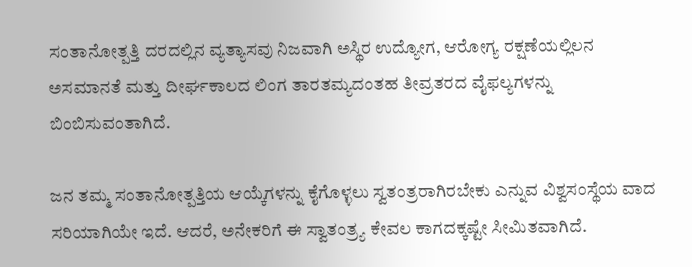ಸಂತಾನೋತ್ಪತ್ತಿ ದರದಲ್ಲಿನ ವ್ಯತ್ಯಾಸವು ನಿಜವಾಗಿ ಅಸ್ಥಿರ ಉದ್ಯೋಗ, ಆರೋಗ್ಯ ರಕ್ಷಣೆಯಲ್ಲಿಲನ ಅಸಮಾನತೆ ಮತ್ತು ದೀರ್ಘಕಾಲದ ಲಿಂಗ ತಾರತಮ್ಯದಂತಹ ತೀವ್ರತರದ ವೈಫಲ್ಯಗಳನ್ನು ಬಿಂಬಿಸುವಂತಾಗಿದೆ.

ಜನ ತಮ್ಮ ಸಂತಾನೋತ್ಪತ್ತಿಯ ಆಯ್ಕೆಗಳನ್ನು ಕೈಗೊಳ್ಳಲು ಸ್ವತಂತ್ರರಾಗಿರಬೇಕು ಎನ್ನುವ ವಿಶ್ವಸಂಸ್ಥೆಯ ವಾದ ಸರಿಯಾಗಿಯೇ ಇದೆ. ಆದರೆ, ಅನೇಕರಿಗೆ ಈ ಸ್ವಾತಂತ್ರ್ಯ ಕೇವಲ ಕಾಗದಕ್ಕಷ್ಟೇ ಸೀಮಿತವಾಗಿದೆ.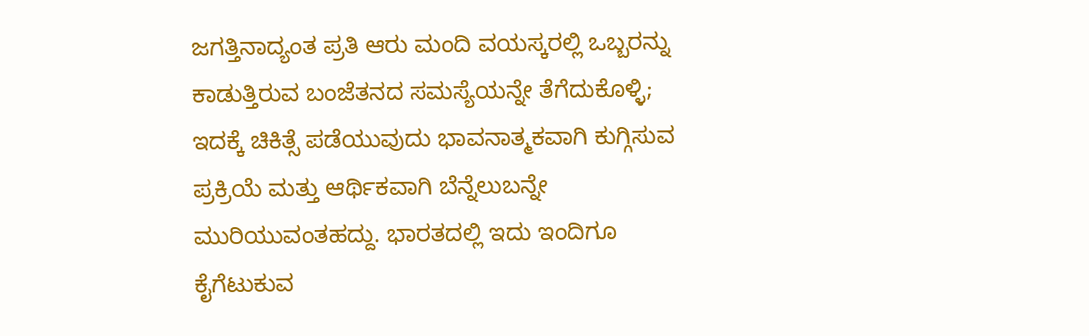ಜಗತ್ತಿನಾದ್ಯಂತ ಪ್ರತಿ ಆರು ಮಂದಿ ವಯಸ್ಕರಲ್ಲಿ ಒಬ್ಬರನ್ನು ಕಾಡುತ್ತಿರುವ ಬಂಜೆತನದ ಸಮಸ್ಯೆಯನ್ನೇ ತೆಗೆದುಕೊಳ್ಳಿ; ಇದಕ್ಕೆ ಚಿಕಿತ್ಸೆ ಪಡೆಯುವುದು ಭಾವನಾತ್ಮಕವಾಗಿ ಕುಗ್ಗಿಸುವ ಪ್ರಕ್ರಿಯೆ ಮತ್ತು ಆರ್ಥಿಕವಾಗಿ ಬೆನ್ನೆಲುಬನ್ನೇ ಮುರಿಯುವಂತಹದ್ದು. ಭಾರತದಲ್ಲಿ ಇದು ಇಂದಿಗೂ ಕೈಗೆಟುಕುವ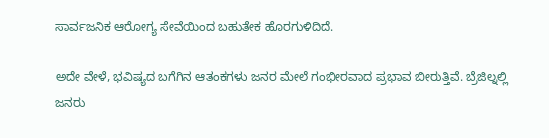ಸಾರ್ವಜನಿಕ ಆರೋಗ್ಯ ಸೇವೆಯಿಂದ ಬಹುತೇಕ ಹೊರಗುಳಿದಿದೆ.

ಅದೇ ವೇಳೆ, ಭವಿಷ್ಯದ ಬಗೆಗಿನ ಆತಂಕಗಳು ಜನರ ಮೇಲೆ ಗಂಭೀರವಾದ ಪ್ರಭಾವ ಬೀರುತ್ತಿವೆ. ಬ್ರೆಜಿಲ್ನಲ್ಲಿ ಜನರು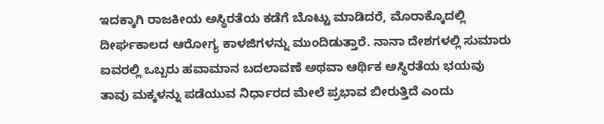ಇದಕ್ಕಾಗಿ ರಾಜಕೀಯ ಅಸ್ಥಿರತೆಯ ಕಡೆಗೆ ಬೊಟ್ಟು ಮಾಡಿದರೆ, ಮೊರಾಕ್ಕೊದಲ್ಲಿ ದೀರ್ಘಕಾಲದ ಆರೋಗ್ಯ ಕಾಳಜಿಗಳನ್ನು ಮುಂದಿಡುತ್ತಾರೆ. ನಾನಾ ದೇಶಗಳಲ್ಲಿ ಸುಮಾರು ಐವರಲ್ಲಿ ಒಬ್ಬರು ಹವಾಮಾನ ಬದಲಾವಣೆ ಅಥವಾ ಆರ್ಥಿಕ ಅಸ್ಥಿರತೆಯ ಭಯವು ತಾವು ಮಕ್ಕಳನ್ನು ಪಡೆಯುವ ನಿರ್ಧಾರದ ಮೇಲೆ ಪ್ರಭಾವ ಬೀರುತ್ತಿದೆ ಎಂದು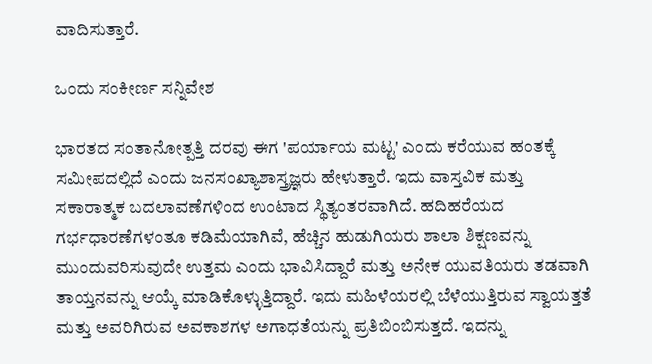ವಾದಿಸುತ್ತಾರೆ.

ಒಂದು ಸಂಕೀರ್ಣ ಸನ್ನಿವೇಶ

ಭಾರತದ ಸಂತಾನೋತ್ಪತ್ತಿ ದರವು ಈಗ 'ಪರ್ಯಾಯ ಮಟ್ಟ' ಎಂದು ಕರೆಯುವ ಹಂತಕ್ಕೆ ಸಮೀಪದಲ್ಲಿದೆ ಎಂದು ಜನಸಂಖ್ಯಾಶಾಸ್ತ್ರಜ್ಞರು ಹೇಳುತ್ತಾರೆ. ಇದು ವಾಸ್ತವಿಕ ಮತ್ತು ಸಕಾರಾತ್ಮಕ ಬದಲಾವಣೆಗಳಿಂದ ಉಂಟಾದ ಸ್ಥಿತ್ಯಂತರವಾಗಿದೆ. ಹದಿಹರೆಯದ ಗರ್ಭಧಾರಣೆಗಳಂತೂ ಕಡಿಮೆಯಾಗಿವೆ, ಹೆಚ್ಚಿನ ಹುಡುಗಿಯರು ಶಾಲಾ ಶಿಕ್ಷಣವನ್ನು ಮುಂದುವರಿಸುವುದೇ ಉತ್ತಮ ಎಂದು ಭಾವಿಸಿದ್ದಾರೆ ಮತ್ತು ಅನೇಕ ಯುವತಿಯರು ತಡವಾಗಿ ತಾಯ್ತನವನ್ನು ಆಯ್ಕೆ ಮಾಡಿಕೊಳ್ಳುತ್ತಿದ್ದಾರೆ. ಇದು ಮಹಿಳೆಯರಲ್ಲಿ ಬೆಳೆಯುತ್ತಿರುವ ಸ್ವಾಯತ್ತತೆ ಮತ್ತು ಅವರಿಗಿರುವ ಅವಕಾಶಗಳ ಅಗಾಧತೆಯನ್ನು ಪ್ರತಿಬಿಂಬಿಸುತ್ತದೆ. ಇದನ್ನು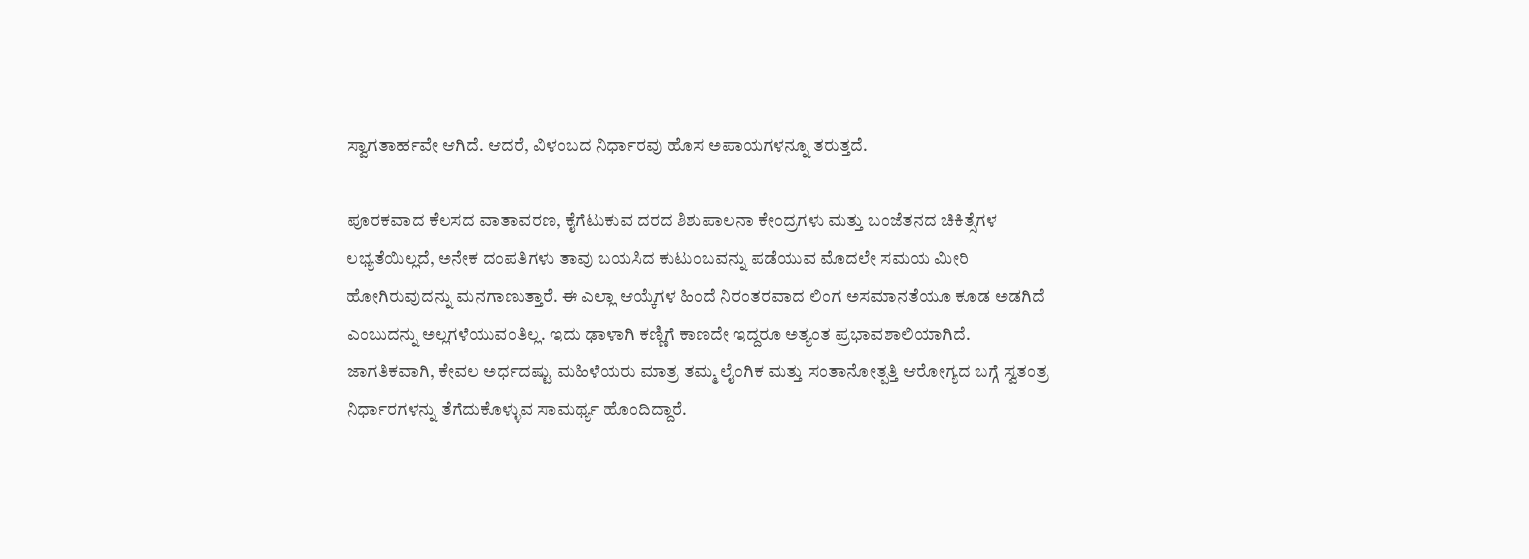ಸ್ವಾಗತಾರ್ಹವೇ ಆಗಿದೆ. ಆದರೆ, ವಿಳಂಬದ ನಿರ್ಧಾರವು ಹೊಸ ಅಪಾಯಗಳನ್ನೂ ತರುತ್ತದೆ.

ಪೂರಕವಾದ ಕೆಲಸದ ವಾತಾವರಣ, ಕೈಗೆಟುಕುವ ದರದ ಶಿಶುಪಾಲನಾ ಕೇಂದ್ರಗಳು ಮತ್ತು ಬಂಜೆತನದ ಚಿಕಿತ್ಸೆಗಳ ಲಭ್ಯತೆಯಿಲ್ಲದೆ, ಅನೇಕ ದಂಪತಿಗಳು ತಾವು ಬಯಸಿದ ಕುಟುಂಬವನ್ನು ಪಡೆಯುವ ಮೊದಲೇ ಸಮಯ ಮೀರಿ ಹೋಗಿರುವುದನ್ನು ಮನಗಾಣುತ್ತಾರೆ. ಈ ಎಲ್ಲಾ ಆಯ್ಕೆಗಳ ಹಿಂದೆ ನಿರಂತರವಾದ ಲಿಂಗ ಅಸಮಾನತೆಯೂ ಕೂಡ ಅಡಗಿದೆ ಎಂಬುದನ್ನು ಅಲ್ಲಗಳೆಯುವಂತಿಲ್ಲ. ಇದು ಢಾಳಾಗಿ ಕಣ್ಣಿಗೆ ಕಾಣದೇ ಇದ್ದರೂ ಅತ್ಯಂತ ಪ್ರಭಾವಶಾಲಿಯಾಗಿದೆ. ಜಾಗತಿಕವಾಗಿ, ಕೇವಲ ಅರ್ಧದಷ್ಟು ಮಹಿಳೆಯರು ಮಾತ್ರ ತಮ್ಮ ಲೈಂಗಿಕ ಮತ್ತು ಸಂತಾನೋತ್ಪತ್ತಿ ಆರೋಗ್ಯದ ಬಗ್ಗೆ ಸ್ವತಂತ್ರ ನಿರ್ಧಾರಗಳನ್ನು ತೆಗೆದುಕೊಳ್ಳುವ ಸಾಮರ್ಥ್ಯ ಹೊಂದಿದ್ದಾರೆ.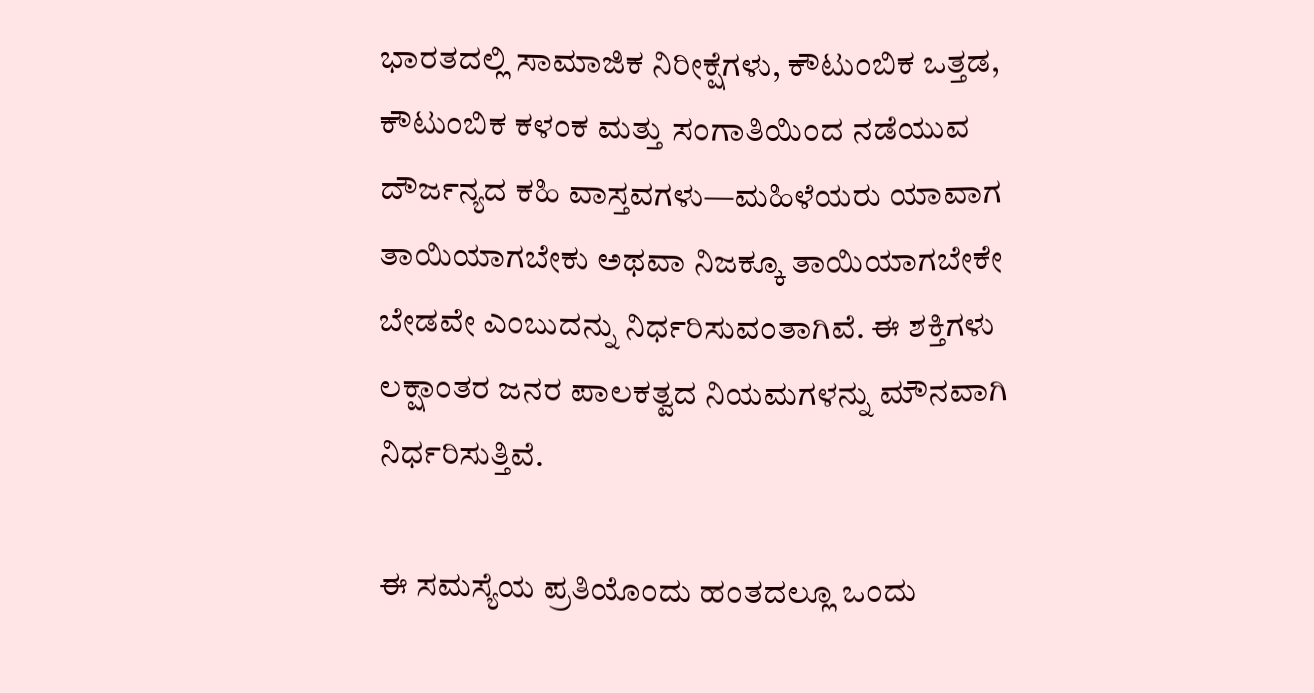ಭಾರತದಲ್ಲಿ ಸಾಮಾಜಿಕ ನಿರೀಕ್ಷೆಗಳು, ಕೌಟುಂಬಿಕ ಒತ್ತಡ, ಕೌಟುಂಬಿಕ ಕಳಂಕ ಮತ್ತು ಸಂಗಾತಿಯಿಂದ ನಡೆಯುವ ದೌರ್ಜನ್ಯದ ಕಹಿ ವಾಸ್ತವಗಳು—ಮಹಿಳೆಯರು ಯಾವಾಗ ತಾಯಿಯಾಗಬೇಕು ಅಥವಾ ನಿಜಕ್ಕೂ ತಾಯಿಯಾಗಬೇಕೇ ಬೇಡವೇ ಎಂಬುದನ್ನು ನಿರ್ಧರಿಸುವಂತಾಗಿವೆ. ಈ ಶಕ್ತಿಗಳು ಲಕ್ಷಾಂತರ ಜನರ ಪಾಲಕತ್ವದ ನಿಯಮಗಳನ್ನು ಮೌನವಾಗಿ ನಿರ್ಧರಿಸುತ್ತಿವೆ.

ಈ ಸಮಸ್ಯೆಯ ಪ್ರತಿಯೊಂದು ಹಂತದಲ್ಲೂ ಒಂದು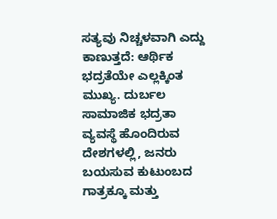ಸತ್ಯವು ನಿಚ್ಚಳವಾಗಿ ಎದ್ದು ಕಾಣುತ್ತದೆ: ಆರ್ಥಿಕ ಭದ್ರತೆಯೇ ಎಲ್ಲಕ್ಕಿಂತ ಮುಖ್ಯ. ದುರ್ಬಲ ಸಾಮಾಜಿಕ ಭದ್ರತಾ ವ್ಯವಸ್ಥೆ ಹೊಂದಿರುವ ದೇಶಗಳಲ್ಲಿ, ಜನರು ಬಯಸುವ ಕುಟುಂಬದ ಗಾತ್ರಕ್ಕೂ ಮತ್ತು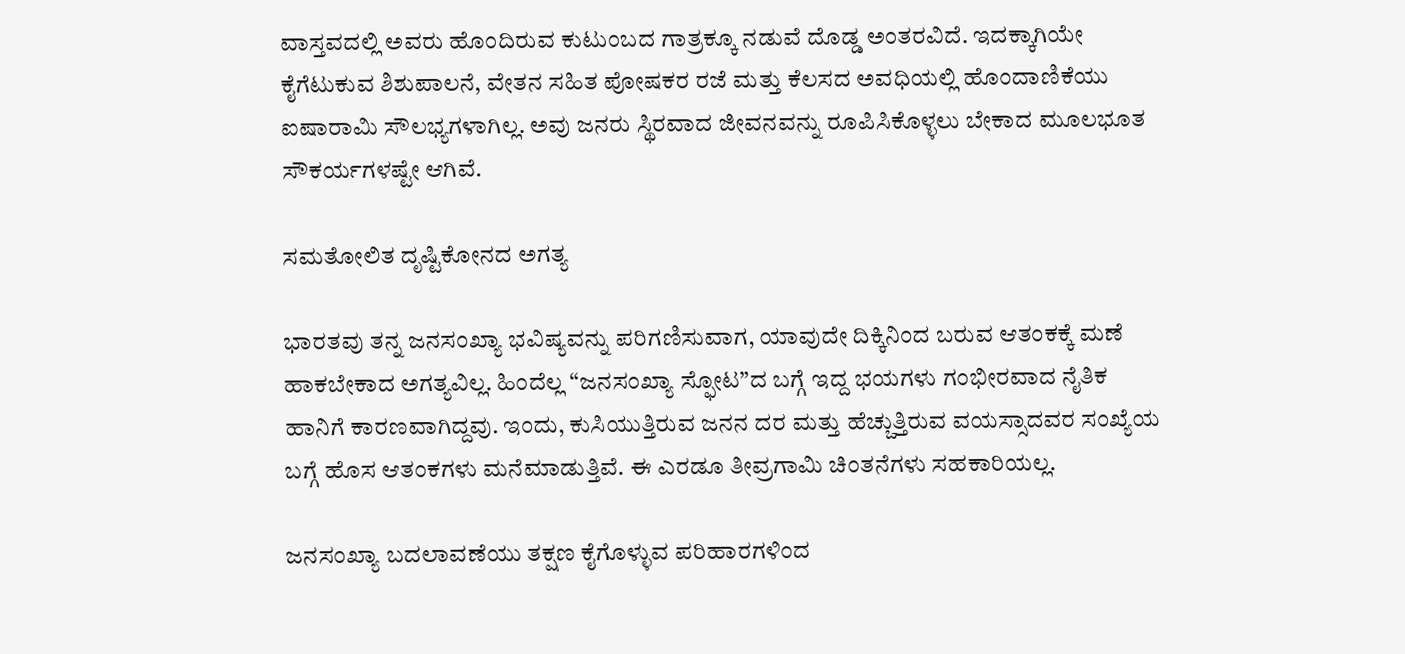ವಾಸ್ತವದಲ್ಲಿ ಅವರು ಹೊಂದಿರುವ ಕುಟುಂಬದ ಗಾತ್ರಕ್ಕೂ ನಡುವೆ ದೊಡ್ಡ ಅಂತರವಿದೆ. ಇದಕ್ಕಾಗಿಯೇ ಕೈಗೆಟುಕುವ ಶಿಶುಪಾಲನೆ, ವೇತನ ಸಹಿತ ಪೋಷಕರ ರಜೆ ಮತ್ತು ಕೆಲಸದ ಅವಧಿಯಲ್ಲಿ ಹೊಂದಾಣಿಕೆಯು ಐಷಾರಾಮಿ ಸೌಲಭ್ಯಗಳಾಗಿಲ್ಲ. ಅವು ಜನರು ಸ್ಥಿರವಾದ ಜೀವನವನ್ನು ರೂಪಿಸಿಕೊಳ್ಳಲು ಬೇಕಾದ ಮೂಲಭೂತ ಸೌಕರ್ಯಗಳಷ್ಟೇ ಆಗಿವೆ.

ಸಮತೋಲಿತ ದೃಷ್ಟಿಕೋನದ ಅಗತ್ಯ

ಭಾರತವು ತನ್ನ ಜನಸಂಖ್ಯಾ ಭವಿಷ್ಯವನ್ನು ಪರಿಗಣಿಸುವಾಗ, ಯಾವುದೇ ದಿಕ್ಕಿನಿಂದ ಬರುವ ಆತಂಕಕ್ಕೆ ಮಣೆ ಹಾಕಬೇಕಾದ ಅಗತ್ಯವಿಲ್ಲ. ಹಿಂದೆಲ್ಲ “ಜನಸಂಖ್ಯಾ ಸ್ಫೋಟ”ದ ಬಗ್ಗೆ ಇದ್ದ ಭಯಗಳು ಗಂಭೀರವಾದ ನೈತಿಕ ಹಾನಿಗೆ ಕಾರಣವಾಗಿದ್ದವು. ಇಂದು, ಕುಸಿಯುತ್ತಿರುವ ಜನನ ದರ ಮತ್ತು ಹೆಚ್ಚುತ್ತಿರುವ ವಯಸ್ಸಾದವರ ಸಂಖ್ಯೆಯ ಬಗ್ಗೆ ಹೊಸ ಆತಂಕಗಳು ಮನೆಮಾಡುತ್ತಿವೆ. ಈ ಎರಡೂ ತೀವ್ರಗಾಮಿ ಚಿಂತನೆಗಳು ಸಹಕಾರಿಯಲ್ಲ.

ಜನಸಂಖ್ಯಾ ಬದಲಾವಣೆಯು ತಕ್ಷಣ ಕೈಗೊಳ್ಳುವ ಪರಿಹಾರಗಳಿಂದ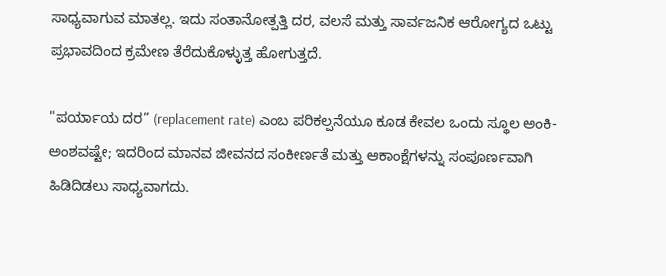ಸಾಧ್ಯವಾಗುವ ಮಾತಲ್ಲ. ಇದು ಸಂತಾನೋತ್ಪತ್ತಿ ದರ, ವಲಸೆ ಮತ್ತು ಸಾರ್ವಜನಿಕ ಆರೋಗ್ಯದ ಒಟ್ಟು ಪ್ರಭಾವದಿಂದ ಕ್ರಮೇಣ ತೆರೆದುಕೊಳ್ಳುತ್ತ ಹೋಗುತ್ತದೆ.

"ಪರ್ಯಾಯ ದರ” (replacement rate) ಎಂಬ ಪರಿಕಲ್ಪನೆಯೂ ಕೂಡ ಕೇವಲ ಒಂದು ಸ್ಥೂಲ ಅಂಕಿ-ಅಂಶವಷ್ಟೇ; ಇದರಿಂದ ಮಾನವ ಜೀವನದ ಸಂಕೀರ್ಣತೆ ಮತ್ತು ಆಕಾಂಕ್ಷೆಗಳನ್ನು ಸಂಪೂರ್ಣವಾಗಿ ಹಿಡಿದಿಡಲು ಸಾಧ್ಯವಾಗದು.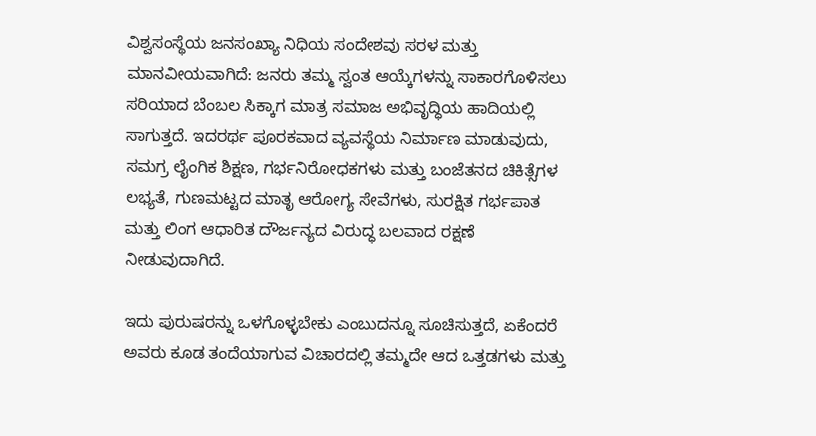ವಿಶ್ವಸಂಸ್ಥೆಯ ಜನಸಂಖ್ಯಾ ನಿಧಿಯ ಸಂದೇಶವು ಸರಳ ಮತ್ತು ಮಾನವೀಯವಾಗಿದೆ: ಜನರು ತಮ್ಮ ಸ್ವಂತ ಆಯ್ಕೆಗಳನ್ನು ಸಾಕಾರಗೊಳಿಸಲು ಸರಿಯಾದ ಬೆಂಬಲ ಸಿಕ್ಕಾಗ ಮಾತ್ರ ಸಮಾಜ ಅಭಿವೃದ್ಧಿಯ ಹಾದಿಯಲ್ಲಿ ಸಾಗುತ್ತದೆ. ಇದರರ್ಥ ಪೂರಕವಾದ ವ್ಯವಸ್ಥೆಯ ನಿರ್ಮಾಣ ಮಾಡುವುದು, ಸಮಗ್ರ ಲೈಂಗಿಕ ಶಿಕ್ಷಣ, ಗರ್ಭನಿರೋಧಕಗಳು ಮತ್ತು ಬಂಜೆತನದ ಚಿಕಿತ್ಸೆಗಳ ಲಭ್ಯತೆ, ಗುಣಮಟ್ಟದ ಮಾತೃ ಆರೋಗ್ಯ ಸೇವೆಗಳು, ಸುರಕ್ಷಿತ ಗರ್ಭಪಾತ ಮತ್ತು ಲಿಂಗ ಆಧಾರಿತ ದೌರ್ಜನ್ಯದ ವಿರುದ್ಧ ಬಲವಾದ ರಕ್ಷಣೆ ನೀಡುವುದಾಗಿದೆ.

ಇದು ಪುರುಷರನ್ನು ಒಳಗೊಳ್ಳಬೇಕು ಎಂಬುದನ್ನೂ ಸೂಚಿಸುತ್ತದೆ, ಏಕೆಂದರೆ ಅವರು ಕೂಡ ತಂದೆಯಾಗುವ ವಿಚಾರದಲ್ಲಿ ತಮ್ಮದೇ ಆದ ಒತ್ತಡಗಳು ಮತ್ತು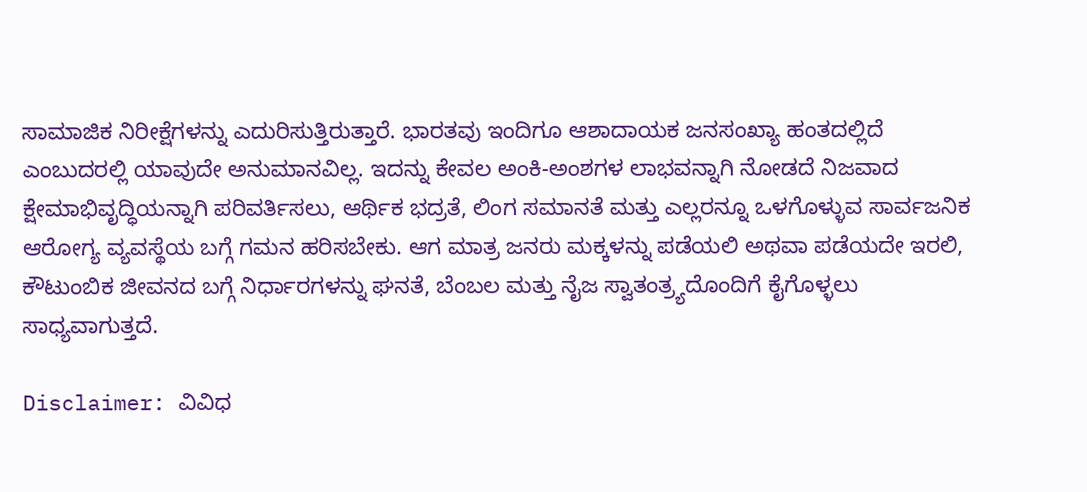ಸಾಮಾಜಿಕ ನಿರೀಕ್ಷೆಗಳನ್ನು ಎದುರಿಸುತ್ತಿರುತ್ತಾರೆ. ಭಾರತವು ಇಂದಿಗೂ ಆಶಾದಾಯಕ ಜನಸಂಖ್ಯಾ ಹಂತದಲ್ಲಿದೆ ಎಂಬುದರಲ್ಲಿ ಯಾವುದೇ ಅನುಮಾನವಿಲ್ಲ. ಇದನ್ನು ಕೇವಲ ಅಂಕಿ-ಅಂಶಗಳ ಲಾಭವನ್ನಾಗಿ ನೋಡದೆ ನಿಜವಾದ ಕ್ಷೇಮಾಭಿವೃದ್ಧಿಯನ್ನಾಗಿ ಪರಿವರ್ತಿಸಲು, ಆರ್ಥಿಕ ಭದ್ರತೆ, ಲಿಂಗ ಸಮಾನತೆ ಮತ್ತು ಎಲ್ಲರನ್ನೂ ಒಳಗೊಳ್ಳುವ ಸಾರ್ವಜನಿಕ ಆರೋಗ್ಯ ವ್ಯವಸ್ಥೆಯ ಬಗ್ಗೆ ಗಮನ ಹರಿಸಬೇಕು. ಆಗ ಮಾತ್ರ ಜನರು ಮಕ್ಕಳನ್ನು ಪಡೆಯಲಿ ಅಥವಾ ಪಡೆಯದೇ ಇರಲಿ, ಕೌಟುಂಬಿಕ ಜೀವನದ ಬಗ್ಗೆ ನಿರ್ಧಾರಗಳನ್ನು ಘನತೆ, ಬೆಂಬಲ ಮತ್ತು ನೈಜ ಸ್ವಾತಂತ್ರ್ಯದೊಂದಿಗೆ ಕೈಗೊಳ್ಳಲು ಸಾಧ್ಯವಾಗುತ್ತದೆ.

Disclaimer: ವಿವಿಧ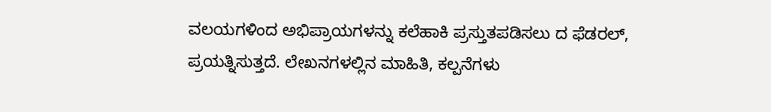ವಲಯಗಳಿಂದ ಅಭಿಪ್ರಾಯಗಳನ್ನು ಕಲೆಹಾಕಿ ಪ್ರಸ್ತುತಪಡಿಸಲು ದ ಫೆಡರಲ್, ಪ್ರಯತ್ನಿಸುತ್ತದೆ. ಲೇಖನಗಳಲ್ಲಿನ ಮಾಹಿತಿ, ಕಲ್ಪನೆಗಳು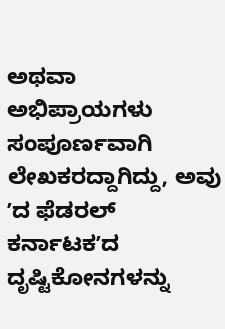ಅಥವಾ ಅಭಿಪ್ರಾಯಗಳು ಸಂಪೂರ್ಣವಾಗಿ ಲೇಖಕರದ್ದಾಗಿದ್ದು, ಅವು ʼದ ಫೆಡರಲ್‌ ಕರ್ನಾಟಕʼದ ದೃಷ್ಟಿಕೋನಗಳನ್ನು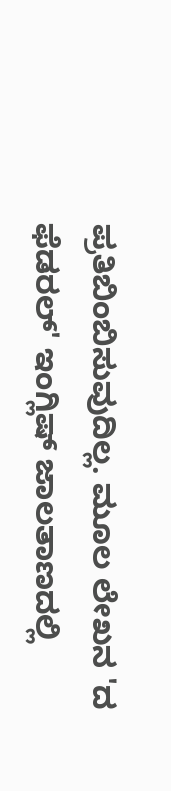ಪ್ರತಿಬಿಂಬಿಸುವುದಿಲ್ಲ. ಮೂಲ ಲೇಖನ 'ದ ಫೆಡರಲ್‌' ಇಂಗ್ಲಿಷ್‌ ಜಾಲತಾಣದಲ್ಲಿ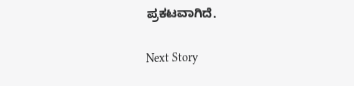ಪ್ರಕಟವಾಗಿದೆ.

Next Story